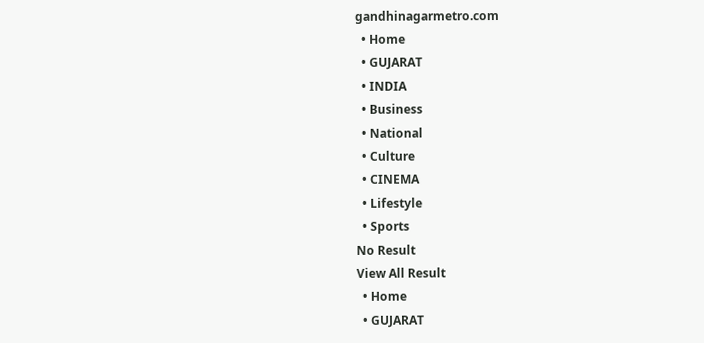gandhinagarmetro.com
  • Home
  • GUJARAT
  • INDIA
  • Business
  • National
  • Culture
  • CINEMA
  • Lifestyle
  • Sports
No Result
View All Result
  • Home
  • GUJARAT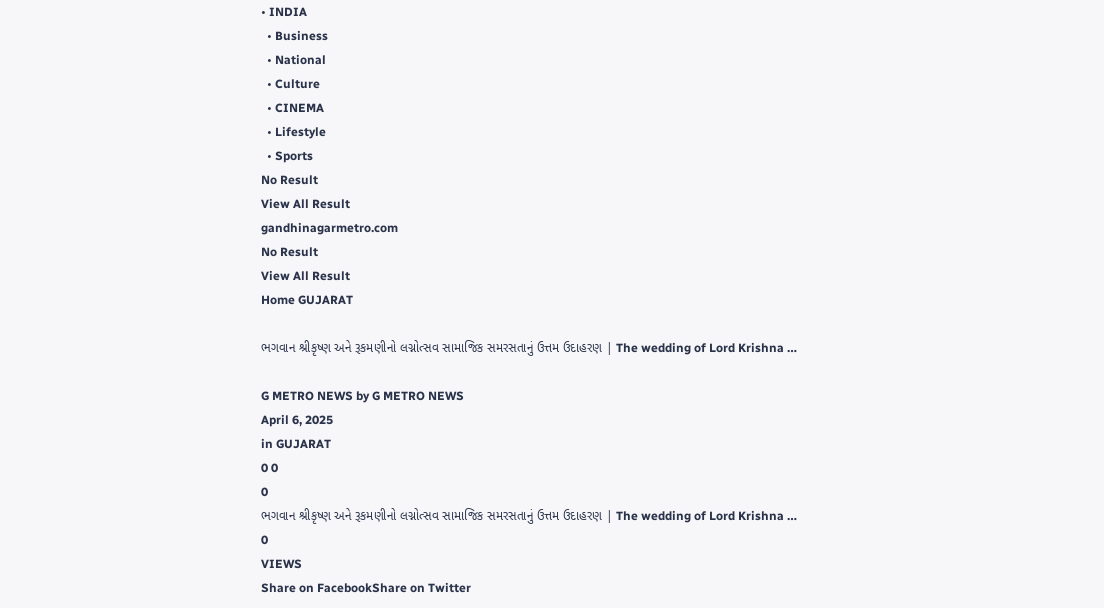• INDIA
  • Business
  • National
  • Culture
  • CINEMA
  • Lifestyle
  • Sports
No Result
View All Result
gandhinagarmetro.com
No Result
View All Result
Home GUJARAT

ભગવાન શ્રીકૃષ્ણ અને રૂકમણીનો લગ્નોત્સવ સામાજિક સમરસતાનું ઉત્તમ ઉદાહરણ | The wedding of Lord Krishna …

G METRO NEWS by G METRO NEWS
April 6, 2025
in GUJARAT
0 0
0
ભગવાન શ્રીકૃષ્ણ અને રૂકમણીનો લગ્નોત્સવ સામાજિક સમરસતાનું ઉત્તમ ઉદાહરણ | The wedding of Lord Krishna …
0
VIEWS
Share on FacebookShare on Twitter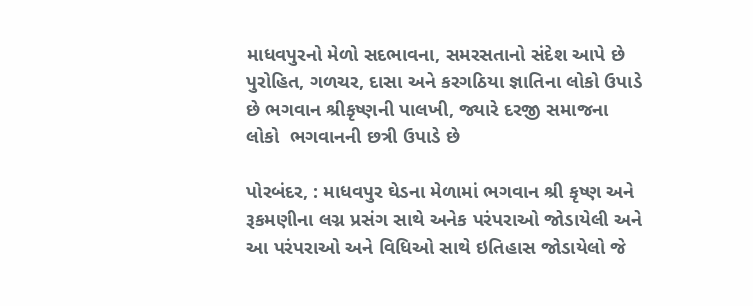માધવપુરનો મેળો સદભાવના, સમરસતાનો સંદેશ આપે છે  પુરોહિત, ગળચર, દાસા અને કરગઠિયા જ્ઞાતિના લોકો ઉપાડે છે ભગવાન શ્રીકૃષ્ણની પાલખી, જ્યારે દરજી સમાજના લોકો  ભગવાનની છત્રી ઉપાડે છે

પોરબંદર, : માધવપુર ઘેડના મેળામાં ભગવાન શ્રી કૃષ્ણ અને રૂકમણીના લગ્ન પ્રસંગ સાથે અનેક પરંપરાઓ જોડાયેલી અને આ પરંપરાઓ અને વિધિઓ સાથે ઇતિહાસ જોડાયેલો જે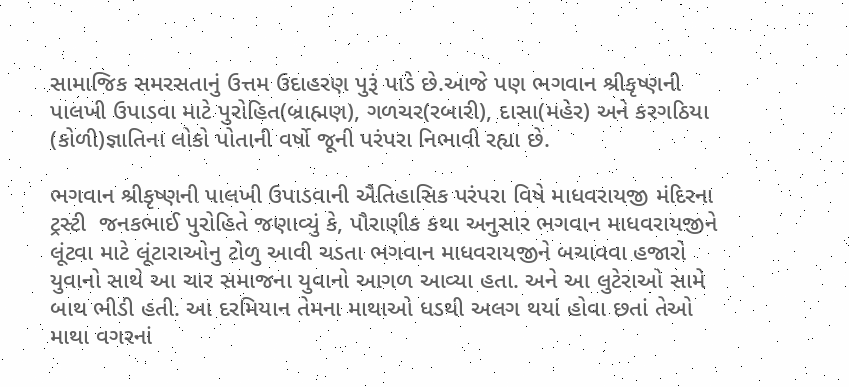સામાજિક સમરસતાનું ઉત્તમ ઉદાહરણ પુરૂં પાડે છે.આજે પણ ભગવાન શ્રીકૃષ્ણની પાલખી ઉપાડવા માટે પુરોહિત(બ્રાહ્મણ), ગળચર(રબારી), દાસા(મહેર) અને કરગઠિયા (કોળી)જ્ઞાતિના લોકો પોતાની વર્ષો જૂની પરંપરા નિભાવી રહ્યા છે.

ભગવાન શ્રીકૃષ્ણની પાલખી ઉપાડવાની ઐતિહાસિક પરંપરા વિષે માધવરાયજી મંદિરના ટ્રસ્ટી  જનકભાઈ પુરોહિતે જણાવ્યું કે, પૌરાણીક કથા અનુસાર ભગવાન માધવરાયજીને લૂંટવા માટે લૂંટારાઓનુ ટોળુ આવી ચડતા ભગવાન માધવરાયજીને બચાવવા હજારો યુવાનો સાથે આ ચાર સમાજના યુવાનો આગળ આવ્યા હતા. અને આ લુટેરાઓ સામે બાથ ભીડી હતી. આ દરમિયાન તેમના માથાઓ ધડથી અલગ થયાં હોવા છતાં તેઓ માથા વગરનાં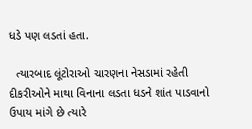ધડે પણ લડતાં હતા.

  ત્યારબાદ લૂંટોરાઓ ચારણના નેસડામાં રહેતી દીકરીઓને માથા વિનાના લડતા ધડને શાંત પાડવાનો ઉપાય માંગે છે ત્યારે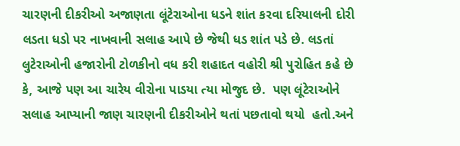ચારણની દીકરીઓ અજાણતા લૂંટેરાઓના ધડને શાંત કરવા દરિયાલની દોરી લડતા ધડો પર નાખવાની સલાહ આપે છે જેથી ધડ શાંત પડે છે. લડતાં લુટેરાઓની હજારોની ટોળકીનો વધ કરી શહાદત વહોરી શ્રી પુરોહિત કહે છે કે, આજે પણ આ ચારેય વીરોના પાડયા ત્યા મોજુદ છે.  પણ લૂંટેરાઓને સલાહ આપ્યાની જાણ ચારણની દીકરીઓને થતાં પછતાવો થયો  હતો.અને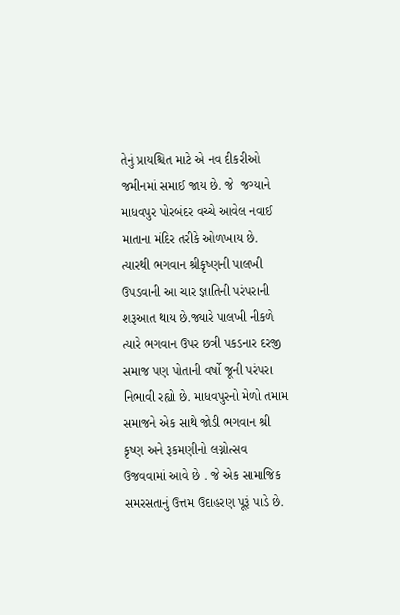તેનું પ્રાયશ્ચિત માટે એ નવ દીકરીઓ જમીનમાં સમાઈ જાય છે. જે  જગ્યાને માધવપુર પોરબંદર વચ્ચે આવેલ નવાઈ માતાના મંદિર તરીકે ઓળખાય છે. ત્યારથી ભગવાન શ્રીકૃષ્ણની પાલખી ઉપડવાની આ ચાર જ્ઞાતિની પરંપરાની શરૂઆત થાય છે.જ્યારે પાલખી નીકળે ત્યારે ભગવાન ઉપર છત્રી પકડનાર દરજી સમાજ પણ પોતાની વર્ષો જૂની પરંપરા નિભાવી રહ્યો છે. માધવપુરનો મેળો તમામ સમાજને એક સાથે જોડી ભગવાન શ્રી કૃષ્ણ અને રૂકમણીનો લગ્નોત્સવ ઉજવવામાં આવે છે . જે એક સામાજિક સમરસતાનું ઉત્તમ ઉદાહરણ પૂરૂં પાડે છે.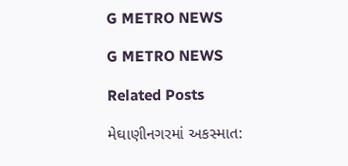G METRO NEWS

G METRO NEWS

Related Posts

મેઘાણીનગરમાં અકસ્માત: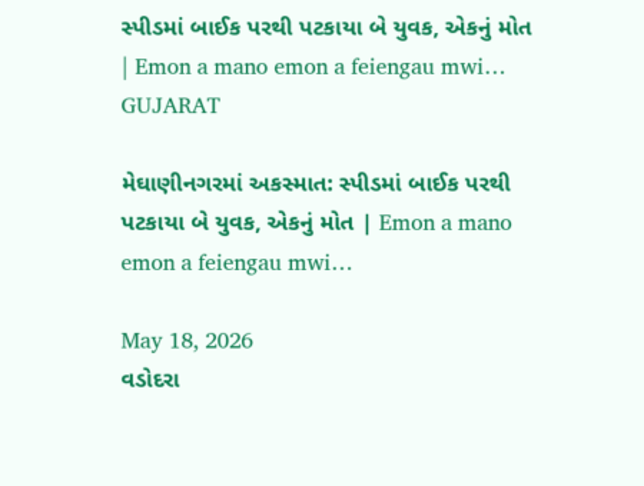સ્પીડમાં બાઈક પરથી પટકાયા બે યુવક, એકનું મોત | Emon a mano emon a feiengau mwi…
GUJARAT

મેઘાણીનગરમાં અકસ્માત: સ્પીડમાં બાઈક પરથી પટકાયા બે યુવક, એકનું મોત | Emon a mano emon a feiengau mwi…

May 18, 2026
વડોદરા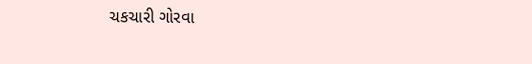ચકચારી ગોરવા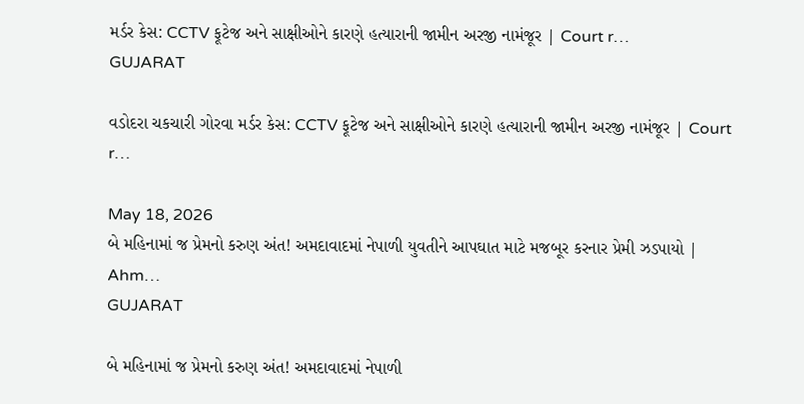મર્ડર કેસ: CCTV ફૂટેજ અને સાક્ષીઓને કારણે હત્યારાની જામીન અરજી નામંજૂર | Court r…
GUJARAT

વડોદરા ચકચારી ગોરવા મર્ડર કેસ: CCTV ફૂટેજ અને સાક્ષીઓને કારણે હત્યારાની જામીન અરજી નામંજૂર | Court r…

May 18, 2026
બે મહિનામાં જ પ્રેમનો કરુણ અંત! અમદાવાદમાં નેપાળી યુવતીને આપઘાત માટે મજબૂર કરનાર પ્રેમી ઝડપાયો | Ahm…
GUJARAT

બે મહિનામાં જ પ્રેમનો કરુણ અંત! અમદાવાદમાં નેપાળી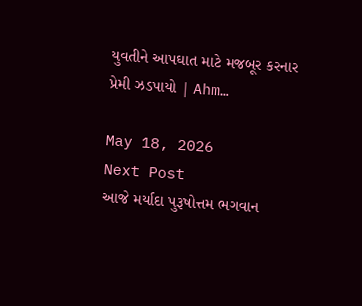યુવતીને આપઘાત માટે મજબૂર કરનાર પ્રેમી ઝડપાયો | Ahm…

May 18, 2026
Next Post
આજે મર્યાદા પુરૂષોત્તમ ભગવાન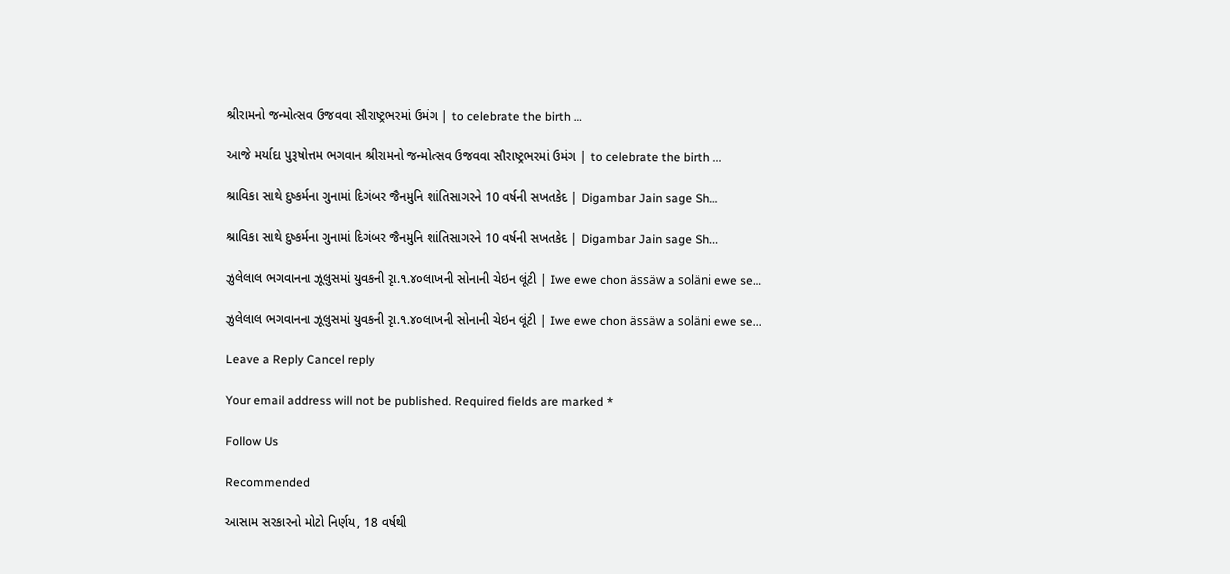શ્રીરામનો જન્મોત્સવ ઉજવવા સૌરાષ્ટ્રભરમાં ઉમંગ | to celebrate the birth …

આજે મર્યાદા પુરૂષોત્તમ ભગવાન શ્રીરામનો જન્મોત્સવ ઉજવવા સૌરાષ્ટ્રભરમાં ઉમંગ | to celebrate the birth ...

શ્રાવિકા સાથે દુષ્કર્મના ગુનામાં દિગંબર જૈનમુનિ શાંતિસાગરને 10 વર્ષની સખતકેદ | Digambar Jain sage Sh…

શ્રાવિકા સાથે દુષ્કર્મના ગુનામાં દિગંબર જૈનમુનિ શાંતિસાગરને 10 વર્ષની સખતકેદ | Digambar Jain sage Sh...

ઝુલેલાલ ભગવાનના ઝૂલુસમાં યુવકની રૃા.૧.૪૦લાખની સોનાની ચેઇન લૂંટી | Iwe ewe chon ässäw a soläni ewe se…

ઝુલેલાલ ભગવાનના ઝૂલુસમાં યુવકની રૃા.૧.૪૦લાખની સોનાની ચેઇન લૂંટી | Iwe ewe chon ässäw a soläni ewe se...

Leave a Reply Cancel reply

Your email address will not be published. Required fields are marked *

Follow Us

Recommended

આસામ સરકારનો મોટો નિર્ણય, 18 વર્ષથી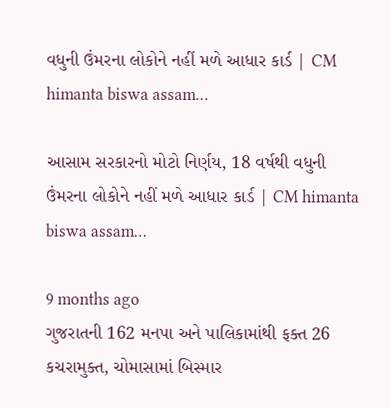વધુની ઉંમરના લોકોને નહીં મળે આધાર કાર્ડ | CM himanta biswa assam…

આસામ સરકારનો મોટો નિર્ણય, 18 વર્ષથી વધુની ઉંમરના લોકોને નહીં મળે આધાર કાર્ડ | CM himanta biswa assam…

9 months ago
ગુજરાતની 162 મનપા અને પાલિકામાંથી ફક્ત 26 કચરામુક્ત, ચોમાસામાં બિસ્માર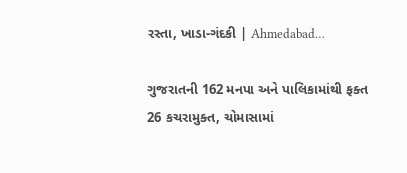રસ્તા, ખાડા-ગંદકી | Ahmedabad…

ગુજરાતની 162 મનપા અને પાલિકામાંથી ફક્ત 26 કચરામુક્ત, ચોમાસામાં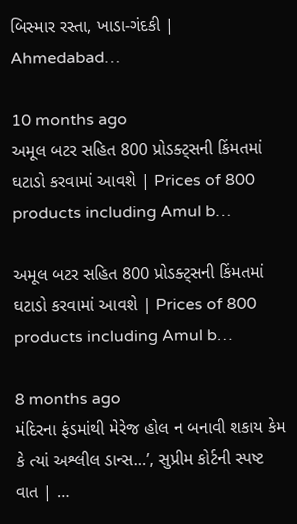બિસ્માર રસ્તા, ખાડા-ગંદકી | Ahmedabad…

10 months ago
અમૂલ બટર સહિત 800 પ્રોડક્ટ્સની કિંમતમાં ઘટાડો કરવામાં આવશે | Prices of 800 products including Amul b…

અમૂલ બટર સહિત 800 પ્રોડક્ટ્સની કિંમતમાં ઘટાડો કરવામાં આવશે | Prices of 800 products including Amul b…

8 months ago
મંદિરના ફંડમાંથી મેરેજ હોલ ન બનાવી શકાય કેમ કે ત્યાં અશ્લીલ ડાન્સ…’, સુપ્રીમ કોર્ટની સ્પષ્ટ વાત | …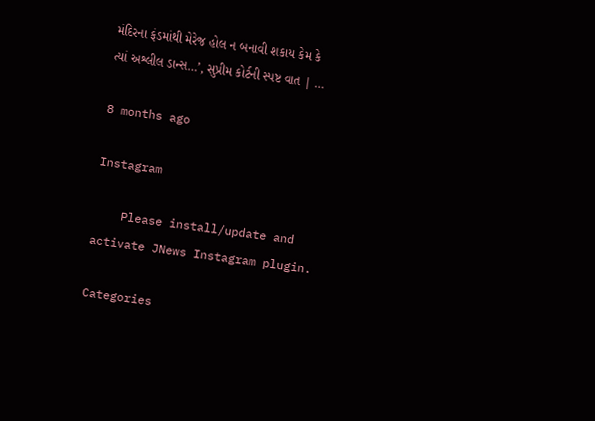મંદિરના ફંડમાંથી મેરેજ હોલ ન બનાવી શકાય કેમ કે ત્યાં અશ્લીલ ડાન્સ…’, સુપ્રીમ કોર્ટની સ્પષ્ટ વાત | …

8 months ago

Instagram

    Please install/update and activate JNews Instagram plugin.

Categories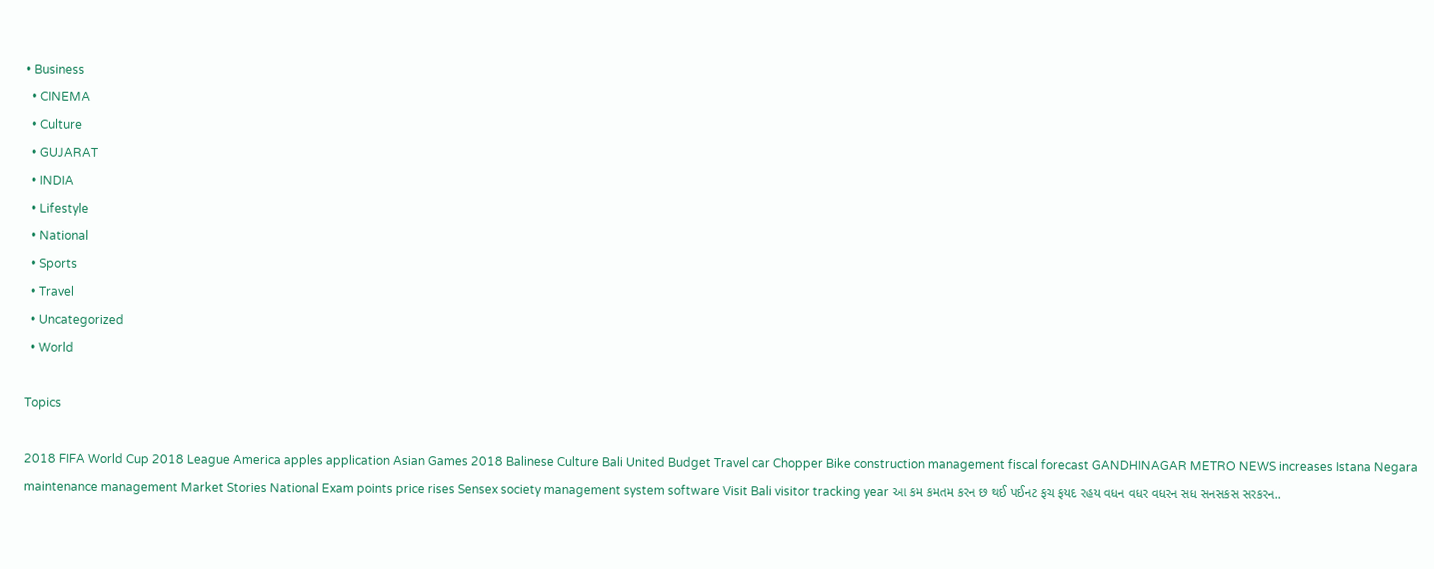• Business
  • CINEMA
  • Culture
  • GUJARAT
  • INDIA
  • Lifestyle
  • National
  • Sports
  • Travel
  • Uncategorized
  • World

Topics

2018 FIFA World Cup 2018 League America apples application Asian Games 2018 Balinese Culture Bali United Budget Travel car Chopper Bike construction management fiscal forecast GANDHINAGAR METRO NEWS increases Istana Negara maintenance management Market Stories National Exam points price rises Sensex society management system software Visit Bali visitor tracking year આ કમ કમતમ કરન છ થઈ પઈનટ ફચ ફયદ રહય વધન વધર વધરન સધ સનસકસ સરકરન..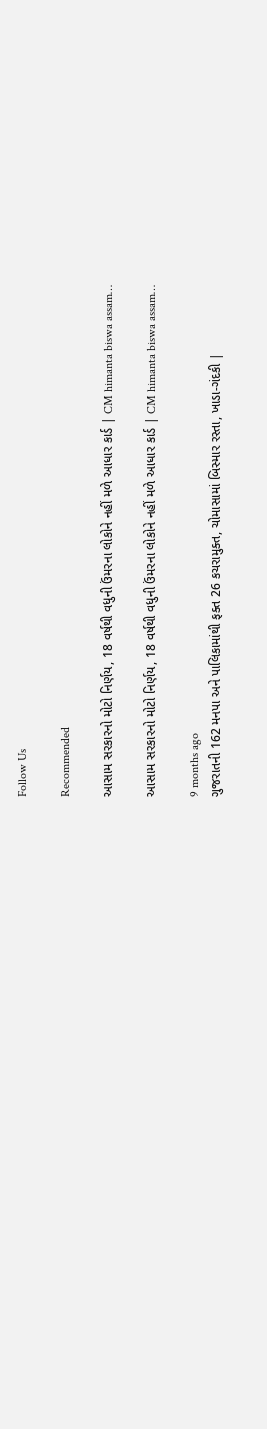Follow Us

Recommended

આસામ સરકારનો મોટો નિર્ણય, 18 વર્ષથી વધુની ઉંમરના લોકોને નહીં મળે આધાર કાર્ડ | CM himanta biswa assam…

આસામ સરકારનો મોટો નિર્ણય, 18 વર્ષથી વધુની ઉંમરના લોકોને નહીં મળે આધાર કાર્ડ | CM himanta biswa assam…

9 months ago
ગુજરાતની 162 મનપા અને પાલિકામાંથી ફક્ત 26 કચરામુક્ત, ચોમાસામાં બિસ્માર રસ્તા, ખાડા-ગંદકી |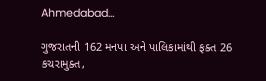Ahmedabad…

ગુજરાતની 162 મનપા અને પાલિકામાંથી ફક્ત 26 કચરામુક્ત,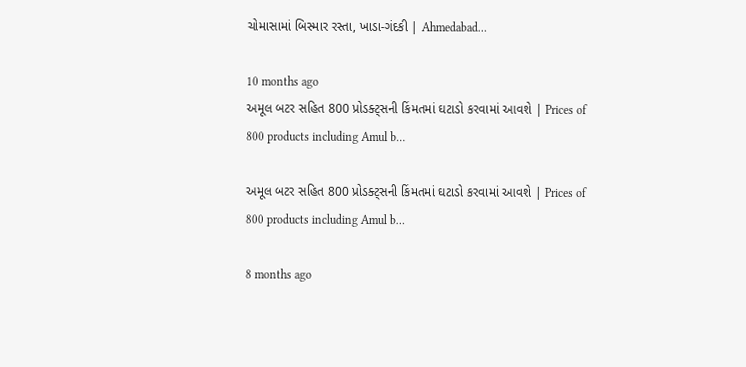ચોમાસામાં બિસ્માર રસ્તા, ખાડા-ગંદકી | Ahmedabad…

10 months ago
અમૂલ બટર સહિત 800 પ્રોડક્ટ્સની કિંમતમાં ઘટાડો કરવામાં આવશે | Prices of 800 products including Amul b…

અમૂલ બટર સહિત 800 પ્રોડક્ટ્સની કિંમતમાં ઘટાડો કરવામાં આવશે | Prices of 800 products including Amul b…

8 months ago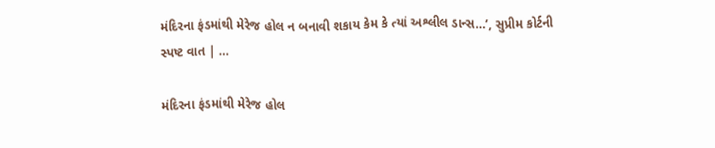મંદિરના ફંડમાંથી મેરેજ હોલ ન બનાવી શકાય કેમ કે ત્યાં અશ્લીલ ડાન્સ…’, સુપ્રીમ કોર્ટની સ્પષ્ટ વાત | …

મંદિરના ફંડમાંથી મેરેજ હોલ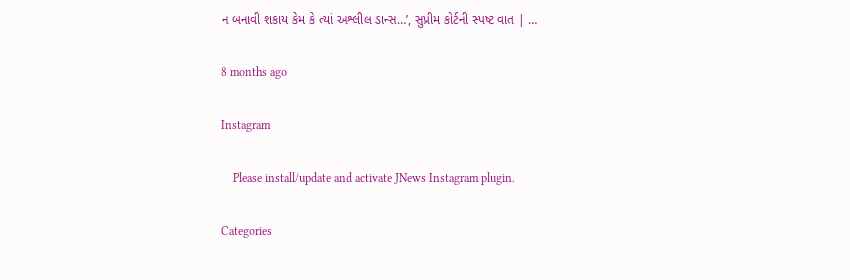ન બનાવી શકાય કેમ કે ત્યાં અશ્લીલ ડાન્સ…’, સુપ્રીમ કોર્ટની સ્પષ્ટ વાત | …

8 months ago

Instagram

    Please install/update and activate JNews Instagram plugin.

Categories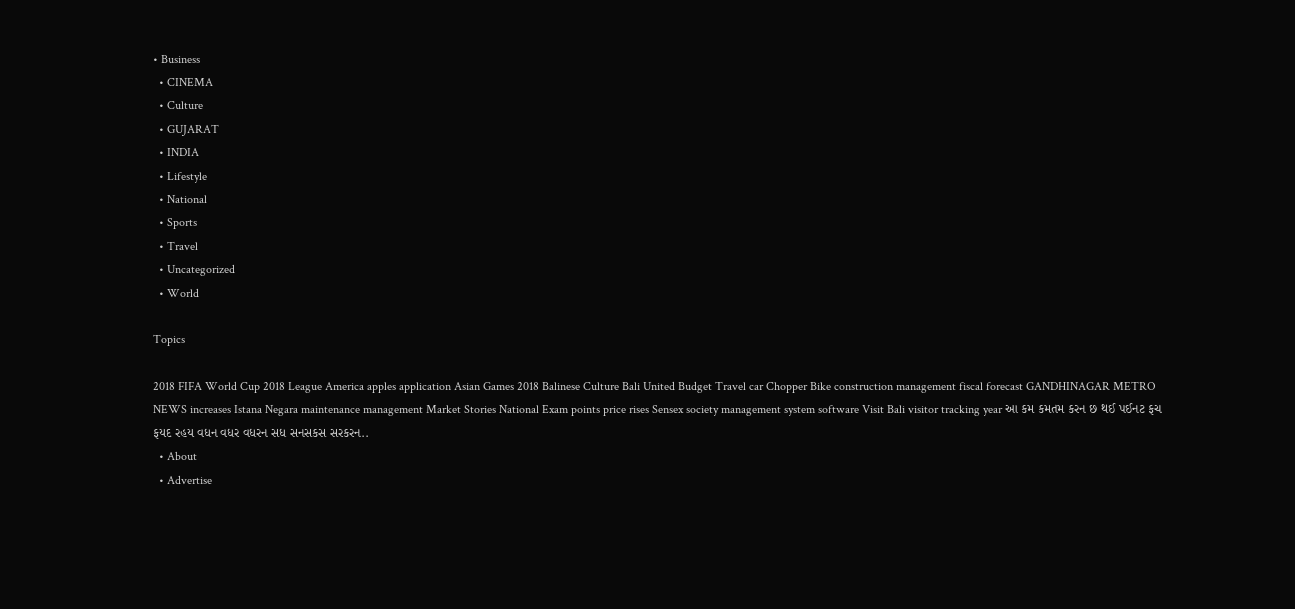• Business
  • CINEMA
  • Culture
  • GUJARAT
  • INDIA
  • Lifestyle
  • National
  • Sports
  • Travel
  • Uncategorized
  • World

Topics

2018 FIFA World Cup 2018 League America apples application Asian Games 2018 Balinese Culture Bali United Budget Travel car Chopper Bike construction management fiscal forecast GANDHINAGAR METRO NEWS increases Istana Negara maintenance management Market Stories National Exam points price rises Sensex society management system software Visit Bali visitor tracking year આ કમ કમતમ કરન છ થઈ પઈનટ ફચ ફયદ રહય વધન વધર વધરન સધ સનસકસ સરકરન..
  • About
  • Advertise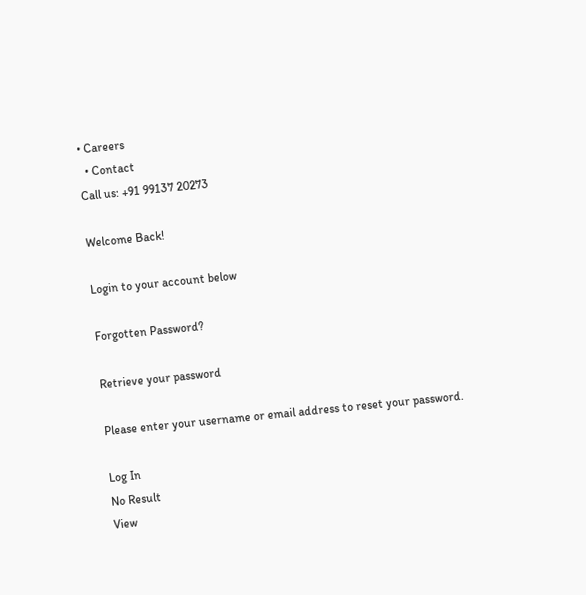• Careers
  • Contact
Call us: +91 99137 20273

Welcome Back!

Login to your account below

Forgotten Password?

Retrieve your password

Please enter your username or email address to reset your password.

Log In
No Result
View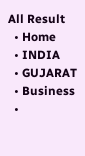All Result
  • Home
  • INDIA
  • GUJARAT
  • Business
  •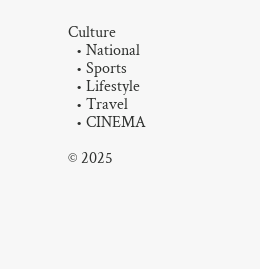Culture
  • National
  • Sports
  • Lifestyle
  • Travel
  • CINEMA

© 2025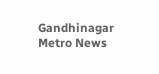Gandhinagar Metro News